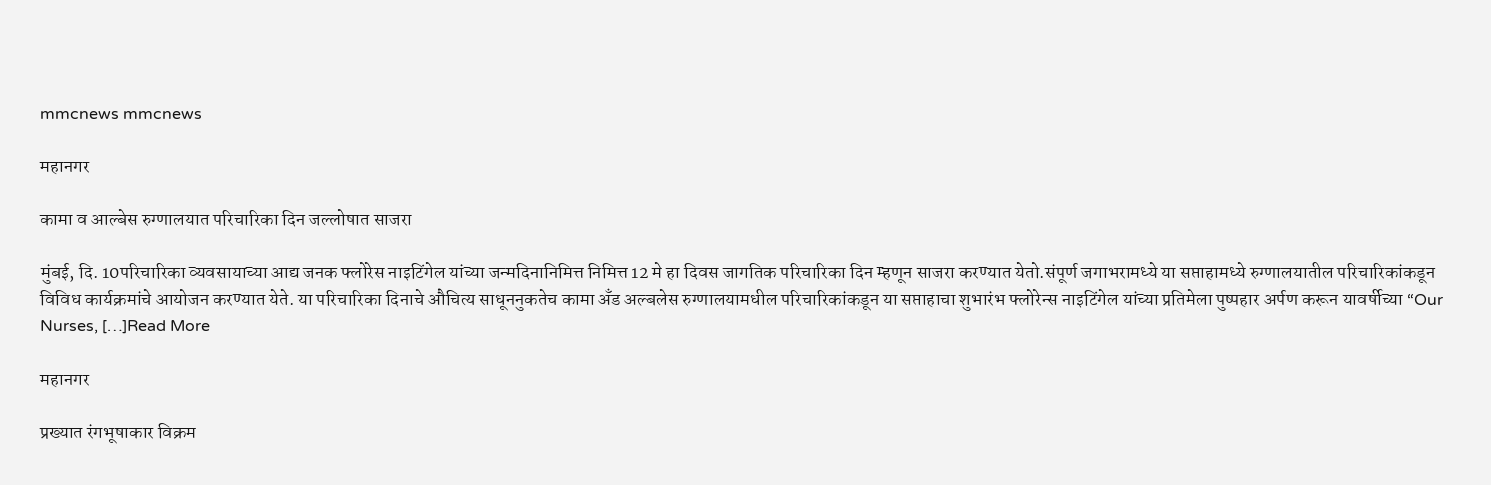mmcnews mmcnews

महानगर

कामा व आल्बेस रुग्णालयात परिचारिका दिन जल्लोषात साजरा

मुंबई, दि. 10परिचारिका व्यवसायाच्या आद्य जनक फ्लोरेस नाइटिंगेल यांच्या जन्मदिनानिमित्त निमित्त 12 मे हा दिवस जागतिक परिचारिका दिन म्हणून साजरा करण्यात येतो.संपूर्ण जगाभरामध्ये या सप्ताहामध्ये रुग्णालयातील परिचारिकांकडून विविध कार्यक्रमांचे आयोजन करण्यात येते. या परिचारिका दिनाचे औचित्य साधूननुकतेच कामा अँड अल्बलेस रुग्णालयामधील परिचारिकांकडून या सप्ताहाचा शुभारंभ फ्लोरेन्स नाइटिंगेल यांच्या प्रतिमेला पुष्पहार अर्पण करून यावर्षीच्या “Our Nurses, […]Read More

महानगर

प्रख्यात रंगभूषाकार विक्रम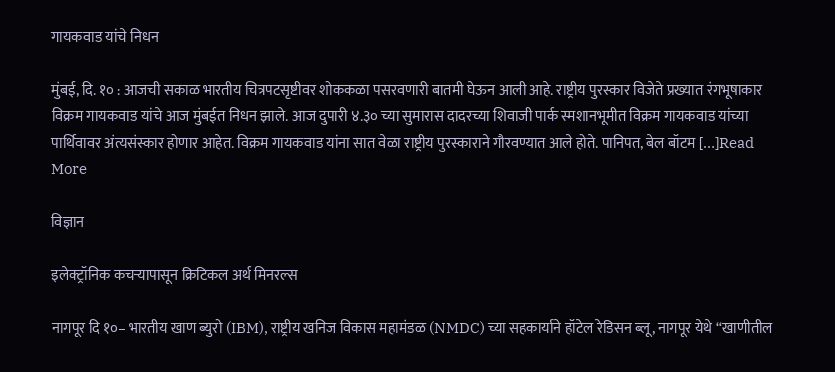गायकवाड यांचे निधन

मुंबई, दि. १० : आजची सकाळ भारतीय चित्रपटसृष्टीवर शोककळा पसरवणारी बातमी घेऊन आली आहे. राष्ट्रीय पुरस्कार विजेते प्रख्यात रंगभूषाकार विक्रम गायकवाड यांचे आज मुंबईत निधन झाले. आज दुपारी ४.३० च्या सुमारास दादरच्या शिवाजी पार्क स्मशानभूमीत विक्रम गायकवाड यांच्या पार्थिवावर अंत्यसंस्कार होणार आहेत. विक्रम गायकवाड यांना सात वेळा राष्ट्रीय पुरस्काराने गौरवण्यात आले होते. पानिपत, बेल बॉटम […]Read More

विज्ञान

इलेक्ट्रॉनिक कचऱ्यापासून क्रिटिकल अर्थ मिनरल्स

नागपूर दि १०– भारतीय खाण ब्युरो (IBM), राष्ट्रीय खनिज विकास महामंडळ (NMDC) च्या सहकार्याने हॉटेल रेडिसन ब्लू, नागपूर येथे “खाणीतील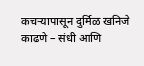कचऱ्यापासून दुर्मिळ खनिजे काढणे – संधी आणि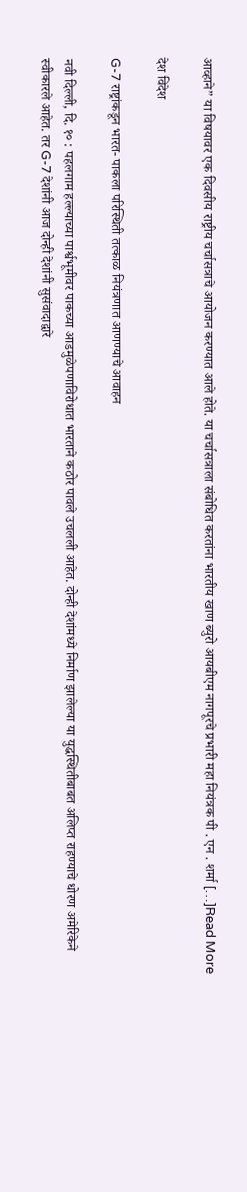आव्हाने” या विषयावर एक दिवसीय राष्ट्रीय चर्चासत्राचे आयोजन करण्यात आले होते. या चर्चासत्राला संबोधित करतांना भारतीय खाण ब्युरो आयबीएम नागपूरचे प्रभारी महा नियंत्रक पी . एन . शर्मा […]Read More

देश विदेश

G-7 राष्ट्रांकडून भारत- पाकला परिस्थिती तत्काळ नियंत्रणात आणण्याचे आवाहन

नवी दिल्ली, दि. १० : पहलगाम हल्ल्याच्या पार्श्वभूमीवर पाकच्या आडमुळेपणाविरोधात भारताने कठोर पावले उचलली आहेत. दोन्ही देशांमध्ये निर्माण झालेल्या या युद्धस्थितीबाबत अलिप्त राहण्याचे धोरण अमेरिकेने स्वीकारले आहेत. तर G-7 देशांनी आज दोन्ही देशांनी सुसंवादाद्वारे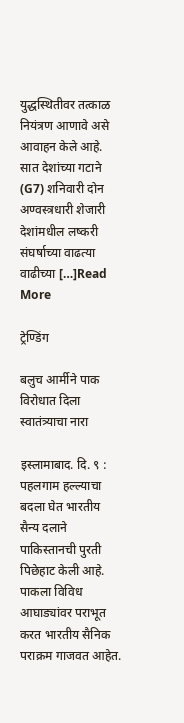युद्धस्थितीवर तत्काळ नियंत्रण आणावे असे आवाहन केले आहे. सात देशांच्या गटाने (G7) शनिवारी दोन अण्वस्त्रधारी शेजारी देशांमधील लष्करी संघर्षाच्या वाढत्या वाढीच्या […]Read More

ट्रेण्डिंग

बलुच आर्मीने पाक विरोधात दिला स्वातंत्र्याचा नारा

इस्लामाबाद. दि. ९ : पहलगाम हल्ल्याचा बदला घेत भारतीय सैन्य दलाने पाकिस्तानची पुरती पिछेहाट केली आहे. पाकला विविध आघाड्यांवर पराभूत करत भारतीय सैनिक पराक्रम गाजवत आहेत.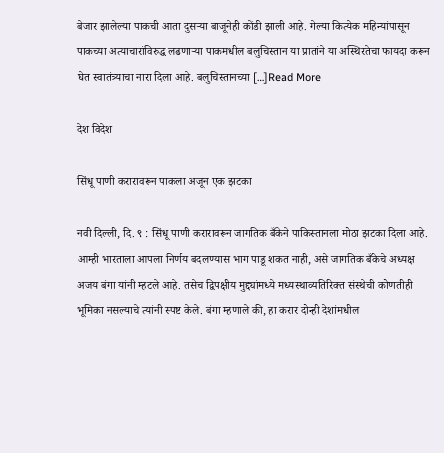बेजार झालेल्या पाकची आता दुसऱ्या बाजूनेही कोंडी झाली आहे. गेल्या कित्येक महिन्यांपासून पाकच्या अत्याचारांविरुद्ध लढणाऱ्या पाकमधील बलुचिस्तान या प्रातांने या अस्थिरतेचा फायदा करून घेत स्वातंत्र्याचा नारा दिला आहे. बलुचिस्तानच्या […]Read More

देश विदेश

सिंधू पाणी करारावरून पाकला अजून एक झटका

नवी दिल्ली, दि. ९ : सिंधू पाणी करारावरून जागतिक बँकेने पाकिस्तानला मोठा झटका दिला आहे. आम्ही भारताला आपला निर्णय बदलण्यास भाग पाडू शकत नाही, असे जागतिक बँकेचे अध्यक्ष अजय बंगा यांनी म्हटले आहे. तसेच द्विपक्षीय मुद्द्यांमध्ये मध्यस्थाव्यतिरिक्त संस्थेची कोणतीही भूमिका नसल्याचे त्यांनी स्पष्ट केले. बंगा म्हणाले की, हा करार दोन्ही देशांमधील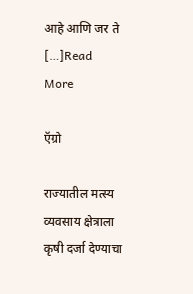आहे आणि जर ते […]Read More

ऍग्रो

राज्यातील मत्स्य व्यवसाय क्षेत्राला कृषी दर्जा देण्याचा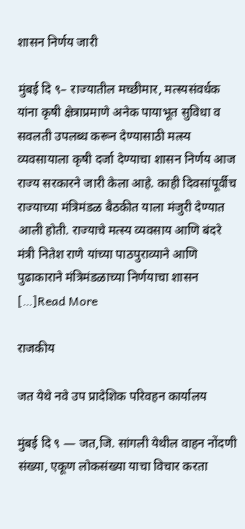शासन निर्णय जारी

मुंबई दि ९– राज्यातील मच्छीमार, मत्स्यसंवर्धक यांना कृषी क्षेत्राप्रमाणे अनेक पायाभूत सुविधा व सवलती उपलब्ध करून देण्यासाठी मत्स्य व्यवसायाला कृषी दर्जा देण्याचा शासन निर्णय आज राज्य सरकारने जारी केला आहे. काही दिवसांपूर्वीच राज्याच्या मंत्रिमंडळ बैठकीत याला मंजुरी देण्यात आली होती. राज्याचे मत्स्य व्यवसाय आणि बंदरे मंत्री नितेश राणे यांच्या पाठपुराव्याने आणि पुढाकाराने मंत्रिमंडळाच्या निर्णयाचा शासन […]Read More

राजकीय

जत येथे नवे उप प्रादेशिक परिवहन कार्यालय

मुंबई दि ९ — जत,जि. सांगली येथील वाहन नोंदणी संख्या, एकूण लोकसंख्या याचा विचार करता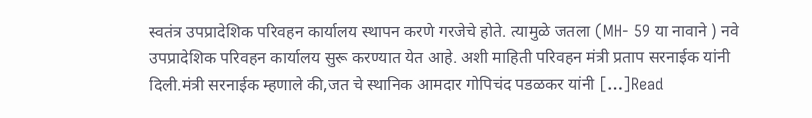स्वतंत्र उपप्रादेशिक परिवहन कार्यालय स्थापन करणे गरजेचे होते. त्यामुळे जतला (MH- 59 या नावाने ) नवे उपप्रादेशिक परिवहन कार्यालय सुरू करण्यात येत आहे. अशी माहिती परिवहन मंत्री प्रताप सरनाईक यांनी दिली.मंत्री सरनाईक म्हणाले की,जत चे स्थानिक आमदार गोपिचंद पडळकर यांनी […]Read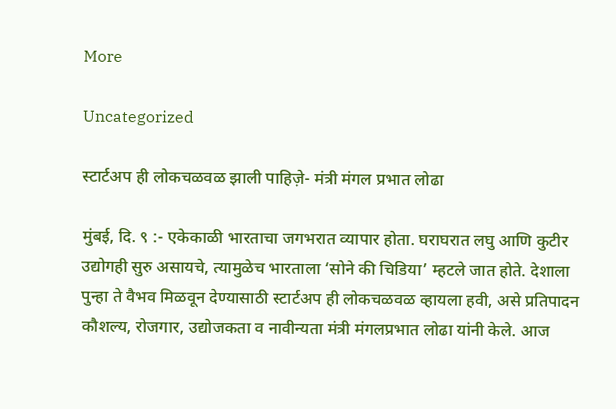More

Uncategorized

स्टार्टअप ही लोकचळवळ झाली पाहिज़े- मंत्री मंगल प्रभात लोढा

मुंबई, दि. ९ :- एकेकाळी भारताचा जगभरात व्यापार होता. घराघरात लघु आणि कुटीर उद्योगही सुरु असायचे, त्यामुळेच भारताला ‘सोने की चिडिया’ म्हटले जात होते. देशाला पुन्हा ते वैभव मिळवून देण्यासाठी स्टार्टअप ही लोकचळवळ व्हायला हवी, असे प्रतिपादन कौशल्य, रोजगार, उद्योजकता व नावीन्यता मंत्री मंगलप्रभात लोढा यांनी केले. आज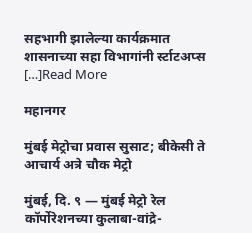सहभागी झालेल्या कार्यक्रमात शासनाच्या सहा विभागांनी र्स्टाटअप्स […]Read More

महानगर

मुंबई मेट्रोचा प्रवास सुसाट; बीकेसी ते आचार्य अत्रे चौक मेट्रो

मुंबई, दि. ९ — मुंबई मेट्रो रेल कॉर्पोरेशनच्या कुलाबा-वांद्रे-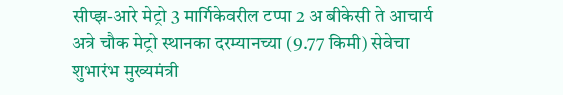सीप्झ-आरे मेट्रो 3 मार्गिकेवरील टप्पा 2 अ बीकेसी ते आचार्य अत्रे चौक मेट्रो स्थानका दरम्यानच्या (9.77 किमी) सेवेचा शुभारंभ मुख्यमंत्री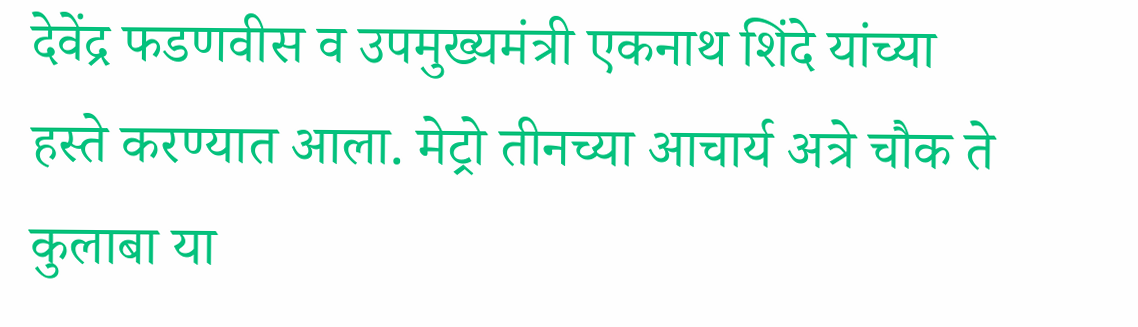देवेंद्र फडणवीस व उपमुख्यमंत्री एकनाथ शिंदे यांच्या हस्ते करण्यात आला. मेट्रो तीनच्या आचार्य अत्रे चौक ते कुलाबा या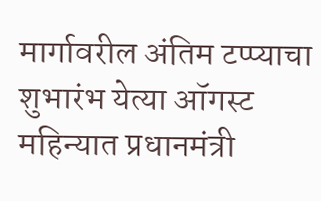मार्गावरील अंतिम टप्प्याचा शुभारंभ येत्या ऑगस्ट महिन्यात प्रधानमंत्री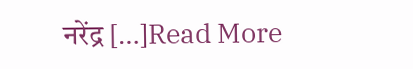नरेंद्र […]Read More